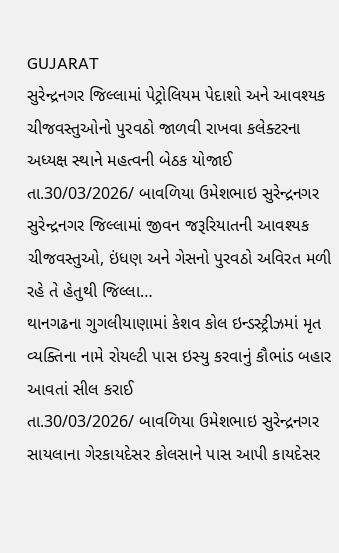GUJARAT
સુરેન્દ્રનગર જિલ્લામાં પેટ્રોલિયમ પેદાશો અને આવશ્યક ચીજવસ્તુઓનો પુરવઠો જાળવી રાખવા કલેક્ટરના અધ્યક્ષ સ્થાને મહત્વની બેઠક યોજાઈ
તા.30/03/2026/ બાવળિયા ઉમેશભાઇ સુરેન્દ્રનગર સુરેન્દ્રનગર જિલ્લામાં જીવન જરૂરિયાતની આવશ્યક ચીજવસ્તુઓ, ઇંધણ અને ગેસનો પુરવઠો અવિરત મળી રહે તે હેતુથી જિલ્લા…
થાનગઢના ગુગલીયાણામાં કેશવ કોલ ઇન્ડસ્ટ્રીઝમાં મૃત વ્યક્તિના નામે રોયલ્ટી પાસ ઇસ્યુ કરવાનું કૌભાંડ બહાર આવતાં સીલ કરાઈ
તા.30/03/2026/ બાવળિયા ઉમેશભાઇ સુરેન્દ્રનગર સાયલાના ગેરકાયદેસર કોલસાને પાસ આપી કાયદેસર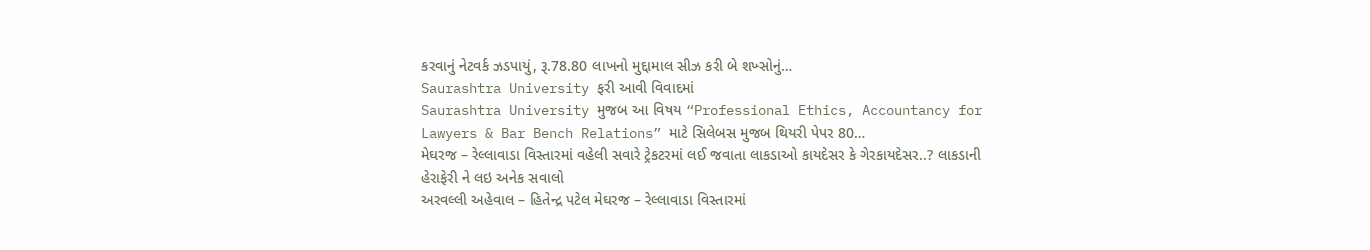કરવાનું નેટવર્ક ઝડપાયું, રૂ.78.80 લાખનો મુદ્દામાલ સીઝ કરી બે શખ્સોનું…
Saurashtra University ફરી આવી વિવાદમાં
Saurashtra University મુજબ આ વિષય “Professional Ethics, Accountancy for Lawyers & Bar Bench Relations” માટે સિલેબસ મુજબ થિયરી પેપર 80…
મેઘરજ – રેલ્લાવાડા વિસ્તારમાં વહેલી સવારે ટ્રેકટરમાં લઈ જવાતા લાકડાઓ કાયદેસર કે ગેરકાયદેસર..? લાકડાની હેરાફેરી ને લઇ અનેક સવાલો
અરવલ્લી અહેવાલ – હિતેન્દ્ર પટેલ મેઘરજ – રેલ્લાવાડા વિસ્તારમાં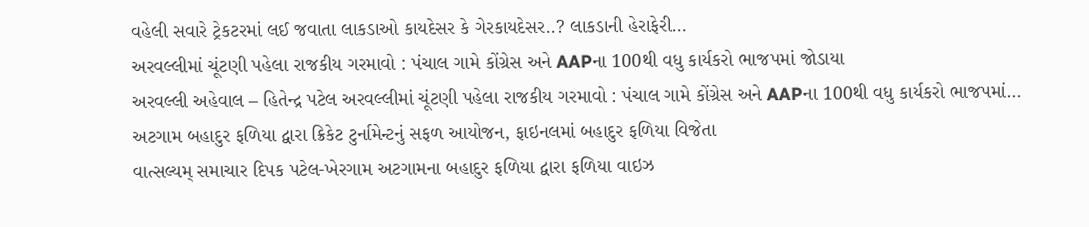વહેલી સવારે ટ્રેકટરમાં લઈ જવાતા લાકડાઓ કાયદેસર કે ગેરકાયદેસર..? લાકડાની હેરાફેરી…
અરવલ્લીમાં ચૂંટણી પહેલા રાજકીય ગરમાવો : પંચાલ ગામે કોંગ્રેસ અને AAPના 100થી વધુ કાર્યકરો ભાજપમાં જોડાયા
અરવલ્લી અહેવાલ – હિતેન્દ્ર પટેલ અરવલ્લીમાં ચૂંટણી પહેલા રાજકીય ગરમાવો : પંચાલ ગામે કોંગ્રેસ અને AAPના 100થી વધુ કાર્યકરો ભાજપમાં…
અટગામ બહાદુર ફળિયા દ્વારા ક્રિકેટ ટુર્નામેન્ટનું સફળ આયોજન, ફાઇનલમાં બહાદુર ફળિયા વિજેતા
વાત્સલ્યમ્ સમાચાર દિપક પટેલ-ખેરગામ અટગામના બહાદુર ફળિયા દ્વારા ફળિયા વાઇઝ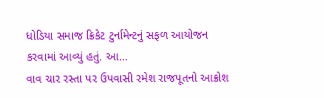ધોડિયા સમાજ ક્રિકેટ ટુર્નામેન્ટનું સફળ આયોજન કરવામાં આવ્યું હતું. આ…
વાવ ચાર રસ્તા પર ઉપવાસી રમેશ રાજપૂતનો આક્રોશ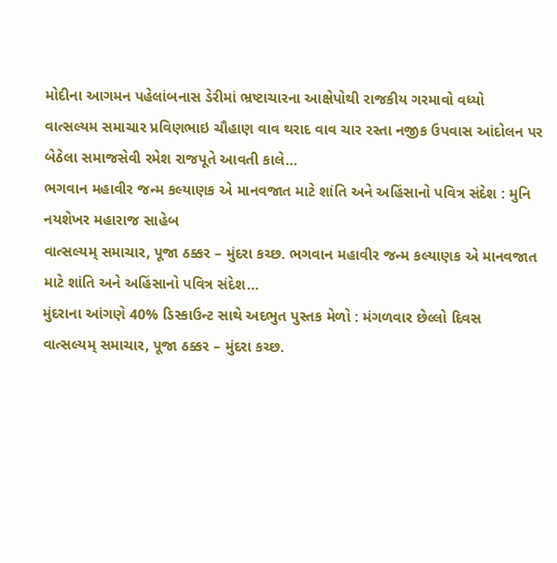મોદીના આગમન પહેલાંબનાસ ડેરીમાં ભ્રષ્ટાચારના આક્ષેપોથી રાજકીય ગરમાવો વધ્યો
વાત્સલ્યમ સમાચાર પ્રવિણભાઇ ચૌહાણ વાવ થરાદ વાવ ચાર રસ્તા નજીક ઉપવાસ આંદોલન પર બેઠેલા સમાજસેવી રમેશ રાજપૂતે આવતી કાલે…
ભગવાન મહાવીર જન્મ કલ્યાણક એ માનવજાત માટે શાંતિ અને અહિંસાનો પવિત્ર સંદેશ : મુનિ નયશેખર મહારાજ સાહેબ
વાત્સલ્યમ્ સમાચાર, પૂજા ઠક્કર – મુંદરા કચ્છ. ભગવાન મહાવીર જન્મ કલ્યાણક એ માનવજાત માટે શાંતિ અને અહિંસાનો પવિત્ર સંદેશ…
મુંદરાના આંગણે 40% ડિસ્કાઉન્ટ સાથે અદભુત પુસ્તક મેળો : મંગળવાર છેલ્લો દિવસ
વાત્સલ્યમ્ સમાચાર, પૂજા ઠક્કર – મુંદરા કચ્છ.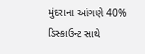મુંદરાના આંગણે 40% ડિસ્કાઉન્ટ સાથે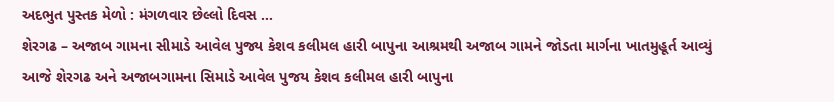અદભુત પુસ્તક મેળો : મંગળવાર છેલ્લો દિવસ …
શેરગઢ – અજાબ ગામના સીમાડે આવેલ પુજ્ય કેશવ કલીમલ હારી બાપુના આશ્રમથી અજાબ ગામને જોડતા માર્ગના ખાતમુહૂર્ત આવ્યું
આજે શેરગઢ અને અજાબગામના સિમાડે આવેલ પુજય કેશવ કલીમલ હારી બાપુના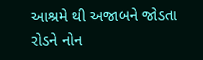આશ્રમે થી અજાબને જોડતા રોડને નોન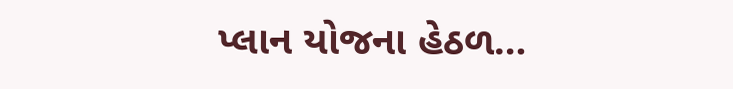પ્લાન યોજના હેઠળ…